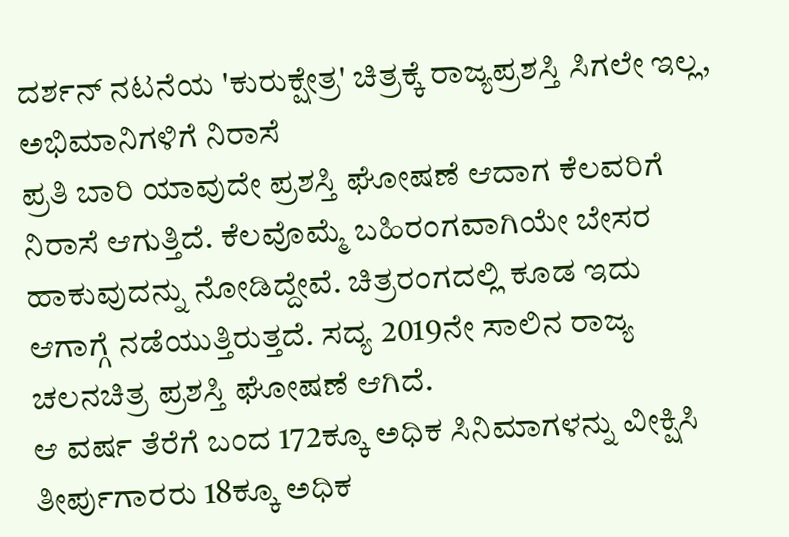ದರ್ಶನ್ ನಟನೆಯ 'ಕುರುಕ್ಷೇತ್ರ' ಚಿತ್ರಕ್ಕೆ ರಾಜ್ಯಪ್ರಶಸ್ತಿ ಸಿಗಲೇ ಇಲ್ಲ, ಅಭಿಮಾನಿಗಳಿಗೆ ನಿರಾಸೆ
ಪ್ರತಿ ಬಾರಿ ಯಾವುದೇ ಪ್ರಶಸ್ತಿ ಘೋಷಣೆ ಆದಾಗ ಕೆಲವರಿಗೆ ನಿರಾಸೆ ಆಗುತ್ತಿದೆ. ಕೆಲವೊಮ್ಮೆ ಬಹಿರಂಗವಾಗಿಯೇ ಬೇಸರ ಹಾಕುವುದನ್ನು ನೋಡಿದ್ದೇವೆ. ಚಿತ್ರರಂಗದಲ್ಲಿ ಕೂಡ ಇದು ಆಗಾಗ್ಗೆ ನಡೆಯುತ್ತಿರುತ್ತದೆ. ಸದ್ಯ 2019ನೇ ಸಾಲಿನ ರಾಜ್ಯ ಚಲನಚಿತ್ರ ಪ್ರಶಸ್ತಿ ಘೋಷಣೆ ಆಗಿದೆ.
ಆ ವರ್ಷ ತೆರೆಗೆ ಬಂದ 172ಕ್ಕೂ ಅಧಿಕ ಸಿನಿಮಾಗಳನ್ನು ವೀಕ್ಷಿಸಿ ತೀರ್ಪುಗಾರರು 18ಕ್ಕೂ ಅಧಿಕ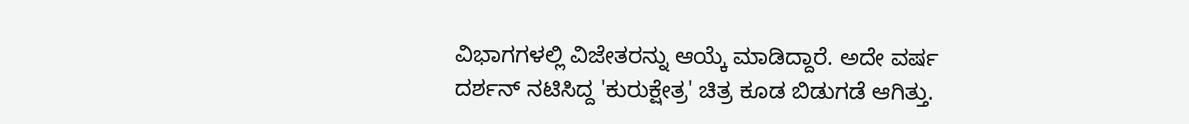ವಿಭಾಗಗಳಲ್ಲಿ ವಿಜೇತರನ್ನು ಆಯ್ಕೆ ಮಾಡಿದ್ದಾರೆ. ಅದೇ ವರ್ಷ ದರ್ಶನ್ ನಟಿಸಿದ್ದ 'ಕುರುಕ್ಷೇತ್ರ' ಚಿತ್ರ ಕೂಡ ಬಿಡುಗಡೆ ಆಗಿತ್ತು.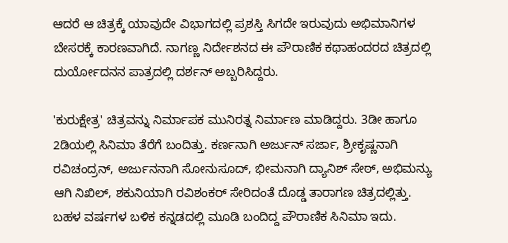ಆದರೆ ಆ ಚಿತ್ರಕ್ಕೆ ಯಾವುದೇ ವಿಭಾಗದಲ್ಲಿ ಪ್ರಶಸ್ತಿ ಸಿಗದೇ ಇರುವುದು ಅಭಿಮಾನಿಗಳ ಬೇಸರಕ್ಕೆ ಕಾರಣವಾಗಿದೆ. ನಾಗಣ್ಣ ನಿರ್ದೇಶನದ ಈ ಪೌರಾಣಿಕ ಕಥಾಹಂದರದ ಚಿತ್ರದಲ್ಲಿ ದುರ್ಯೋದನನ ಪಾತ್ರದಲ್ಲಿ ದರ್ಶನ್ ಅಬ್ಬರಿಸಿದ್ದರು.

'ಕುರುಕ್ಷೇತ್ರ' ಚಿತ್ರವನ್ನು ನಿರ್ಮಾಪಕ ಮುನಿರತ್ನ ನಿರ್ಮಾಣ ಮಾಡಿದ್ದರು. 3ಡೀ ಹಾಗೂ 2ಡಿಯಲ್ಲಿ ಸಿನಿಮಾ ತೆರೆಗೆ ಬಂದಿತ್ತು. ಕರ್ಣನಾಗಿ ಅರ್ಜುನ್ ಸರ್ಜಾ, ಶ್ರೀಕೃಷ್ಣನಾಗಿ ರವಿಚಂದ್ರನ್, ಅರ್ಜುನನಾಗಿ ಸೋನುಸೂದ್, ಭೀಮನಾಗಿ ದ್ಯಾನಿಶ್ ಸೇಠ್, ಅಭಿಮನ್ಯು ಆಗಿ ನಿಖಿಲ್, ಶಕುನಿಯಾಗಿ ರವಿಶಂಕರ್ ಸೇರಿದಂತೆ ದೊಡ್ಡ ತಾರಾಗಣ ಚಿತ್ರದಲ್ಲಿತ್ತು. ಬಹಳ ವರ್ಷಗಳ ಬಳಿಕ ಕನ್ನಡದಲ್ಲಿ ಮೂಡಿ ಬಂದಿದ್ದ ಪೌರಾಣಿಕ ಸಿನಿಮಾ ಇದು.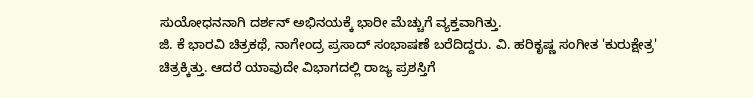ಸುಯೋಧನನಾಗಿ ದರ್ಶನ್ ಅಭಿನಯಕ್ಕೆ ಭಾರೀ ಮೆಚ್ಚುಗೆ ವ್ಯಕ್ತವಾಗಿತ್ತು.
ಜಿ. ಕೆ ಭಾರವಿ ಚಿತ್ರಕಥೆ, ನಾಗೇಂದ್ರ ಪ್ರಸಾದ್ ಸಂಭಾಷಣೆ ಬರೆದಿದ್ದರು. ವಿ. ಹರಿಕೃಷ್ಣ ಸಂಗೀತ 'ಕುರುಕ್ಷೇತ್ರ' ಚಿತ್ರಕ್ಕಿತ್ತು. ಆದರೆ ಯಾವುದೇ ವಿಭಾಗದಲ್ಲಿ ರಾಜ್ಯ ಪ್ರಶಸ್ತಿಗೆ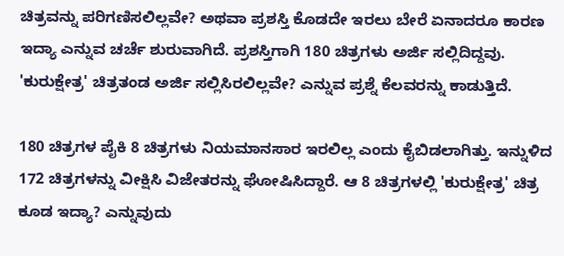ಚಿತ್ರವನ್ನು ಪರಿಗಣಿಸಲಿಲ್ಲವೇ? ಅಥವಾ ಪ್ರಶಸ್ತಿ ಕೊಡದೇ ಇರಲು ಬೇರೆ ಏನಾದರೂ ಕಾರಣ ಇದ್ಯಾ ಎನ್ನುವ ಚರ್ಚೆ ಶುರುವಾಗಿದೆ. ಪ್ರಶಸ್ತಿಗಾಗಿ 180 ಚಿತ್ರಗಳು ಅರ್ಜಿ ಸಲ್ಲಿದಿದ್ದವು. 'ಕುರುಕ್ಷೇತ್ರ' ಚಿತ್ರತಂಡ ಅರ್ಜಿ ಸಲ್ಲಿಸಿರಲಿಲ್ಲವೇ? ಎನ್ನುವ ಪ್ರಶ್ನೆ ಕೆಲವರನ್ನು ಕಾಡುತ್ತಿದೆ.

180 ಚಿತ್ರಗಳ ಪೈಕಿ 8 ಚಿತ್ರಗಳು ನಿಯಮಾನಸಾರ ಇರಲಿಲ್ಲ ಎಂದು ಕೈಬಿಡಲಾಗಿತ್ತು. ಇನ್ನುಳಿದ 172 ಚಿತ್ರಗಳನ್ನು ವೀಕ್ಷಿಸಿ ವಿಜೇತರನ್ನು ಘೋಷಿಸಿದ್ದಾರೆ. ಆ 8 ಚಿತ್ರಗಳಲ್ಲಿ 'ಕುರುಕ್ಷೇತ್ರ' ಚಿತ್ರ ಕೂಡ ಇದ್ಯಾ? ಎನ್ನುವುದು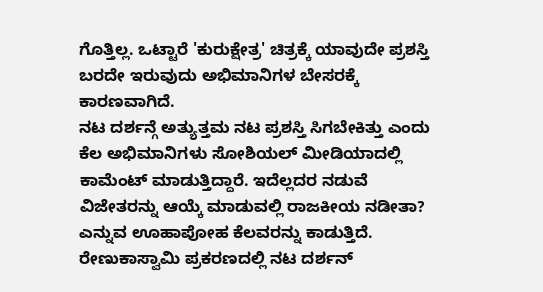ಗೊತ್ತಿಲ್ಲ. ಒಟ್ಟಾರೆ 'ಕುರುಕ್ಷೇತ್ರ' ಚಿತ್ರಕ್ಕೆ ಯಾವುದೇ ಪ್ರಶಸ್ತಿ ಬರದೇ ಇರುವುದು ಅಭಿಮಾನಿಗಳ ಬೇಸರಕ್ಕೆ ಕಾರಣವಾಗಿದೆ.
ನಟ ದರ್ಶನ್ಗೆ ಅತ್ಯುತ್ತಮ ನಟ ಪ್ರಶಸ್ತಿ ಸಿಗಬೇಕಿತ್ತು ಎಂದು ಕೆಲ ಅಭಿಮಾನಿಗಳು ಸೋಶಿಯಲ್ ಮೀಡಿಯಾದಲ್ಲಿ ಕಾಮೆಂಟ್ ಮಾಡುತ್ತಿದ್ದಾರೆ. ಇದೆಲ್ಲದರ ನಡುವೆ ವಿಜೇತರನ್ನು ಆಯ್ಕೆ ಮಾಡುವಲ್ಲಿ ರಾಜಕೀಯ ನಡೀತಾ? ಎನ್ನುವ ಊಹಾಪೋಹ ಕೆಲವರನ್ನು ಕಾಡುತ್ತಿದೆ. ರೇಣುಕಾಸ್ವಾಮಿ ಪ್ರಕರಣದಲ್ಲಿ ನಟ ದರ್ಶನ್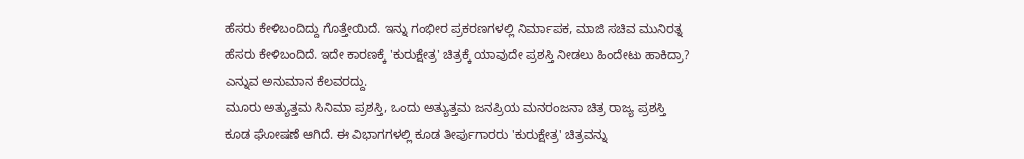ಹೆಸರು ಕೇಳಿಬಂದಿದ್ದು ಗೊತ್ತೇಯಿದೆ. ಇನ್ನು ಗಂಭೀರ ಪ್ರಕರಣಗಳಲ್ಲಿ ನಿರ್ಮಾಪಕ, ಮಾಜಿ ಸಚಿವ ಮುನಿರತ್ನ ಹೆಸರು ಕೇಳಿಬಂದಿದೆ. ಇದೇ ಕಾರಣಕ್ಕೆ 'ಕುರುಕ್ಷೇತ್ರ' ಚಿತ್ರಕ್ಕೆ ಯಾವುದೇ ಪ್ರಶಸ್ತಿ ನೀಡಲು ಹಿಂದೇಟು ಹಾಕಿದ್ರಾ? ಎನ್ನುವ ಅನುಮಾನ ಕೆಲವರದ್ದು.
ಮೂರು ಅತ್ಯುತ್ತಮ ಸಿನಿಮಾ ಪ್ರಶಸ್ತಿ, ಒಂದು ಅತ್ಯುತ್ತಮ ಜನಪ್ರಿಯ ಮನರಂಜನಾ ಚಿತ್ರ ರಾಜ್ಯ ಪ್ರಶಸ್ತಿ ಕೂಡ ಘೋಷಣೆ ಆಗಿದೆ. ಈ ವಿಭಾಗಗಳಲ್ಲಿ ಕೂಡ ತೀರ್ಪುಗಾರರು 'ಕುರುಕ್ಷೇತ್ರ' ಚಿತ್ರವನ್ನು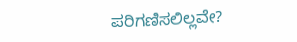ಪರಿಗಣಿಸಲಿಲ್ಲವೇ?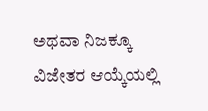ಅಥವಾ ನಿಜಕ್ಕೂ ವಿಜೇತರ ಆಯ್ಕೆಯಲ್ಲಿ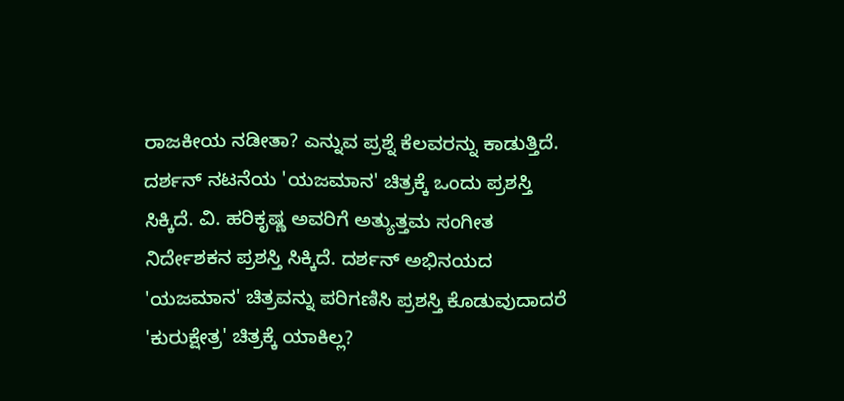ರಾಜಕೀಯ ನಡೀತಾ? ಎನ್ನುವ ಪ್ರಶ್ನೆ ಕೆಲವರನ್ನು ಕಾಡುತ್ತಿದೆ.
ದರ್ಶನ್ ನಟನೆಯ 'ಯಜಮಾನ' ಚಿತ್ರಕ್ಕೆ ಒಂದು ಪ್ರಶಸ್ತಿ ಸಿಕ್ಕಿದೆ. ವಿ. ಹರಿಕೃಷ್ಣ ಅವರಿಗೆ ಅತ್ಯುತ್ತಮ ಸಂಗೀತ ನಿರ್ದೇಶಕನ ಪ್ರಶಸ್ತಿ ಸಿಕ್ಕಿದೆ. ದರ್ಶನ್ ಅಭಿನಯದ 'ಯಜಮಾನ' ಚಿತ್ರವನ್ನು ಪರಿಗಣಿಸಿ ಪ್ರಶಸ್ತಿ ಕೊಡುವುದಾದರೆ 'ಕುರುಕ್ಷೇತ್ರ' ಚಿತ್ರಕ್ಕೆ ಯಾಕಿಲ್ಲ?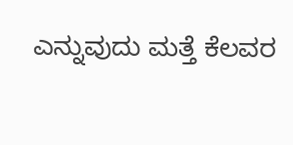ಎನ್ನುವುದು ಮತ್ತೆ ಕೆಲವರ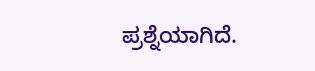ಪ್ರಶ್ನೆಯಾಗಿದೆ.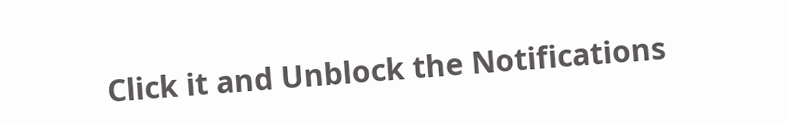Click it and Unblock the Notifications